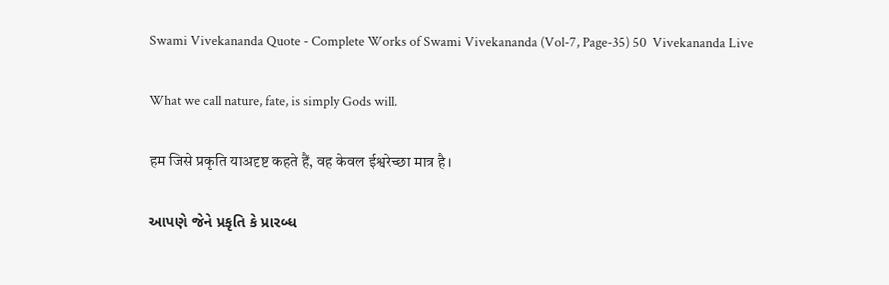Swami Vivekananda Quote - Complete Works of Swami Vivekananda (Vol-7, Page-35) 50  Vivekananda Live

What we call nature, fate, is simply Gods will.

हम जिसे प्रकृति याअदृष्ट कहते हैं, वह केवल ईश्वरेच्छा मात्र है।

આપણે જેને પ્રકૃતિ કે પ્રારબ્ધ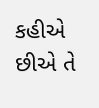કહીએ છીએ તે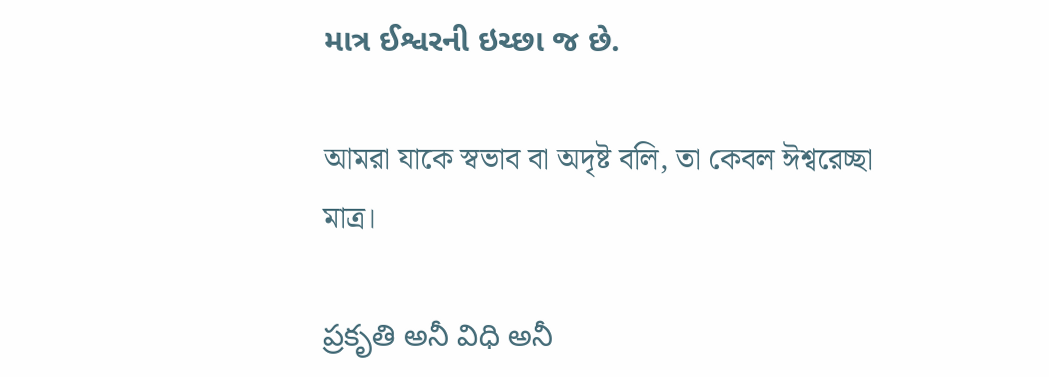માત્ર ઈશ્વરની ઇચ્છા જ છે.

আমরা যাকে স্বভাব বা অদৃষ্ট বলি, তা কেবল ঈশ্বরেচ্ছা মাত্র।

ప్రకృతి అనీ విధి అనీ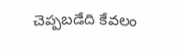చెప్పబడేది కేవలం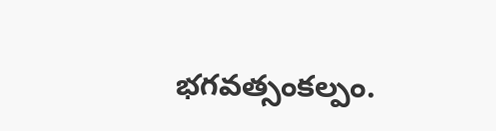భగవత్సంకల్పం.